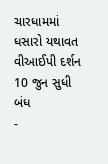ચારધામમાં ધસારો યથાવત વીઆઈપી દર્શન 10 જુન સુધી બંધ
-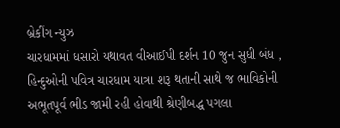બ્રેકીંગ ન્યુઝ
ચારધામમાં ધસારો યથાવત વીઆઈપી દર્શન 10 જુન સુધી બંધ ,
હિન્દુઓની પવિત્ર ચારધામ યાત્રા શરૂ થતાની સાથે જ ભાવિકોની અભૂતપૂર્વ ભીડ જામી રહી હોવાથી શ્રેણીબદ્ધ પગલા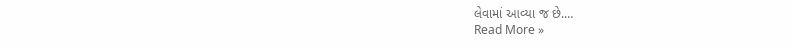લેવામાં આવ્યા જ છે.…
Read More »